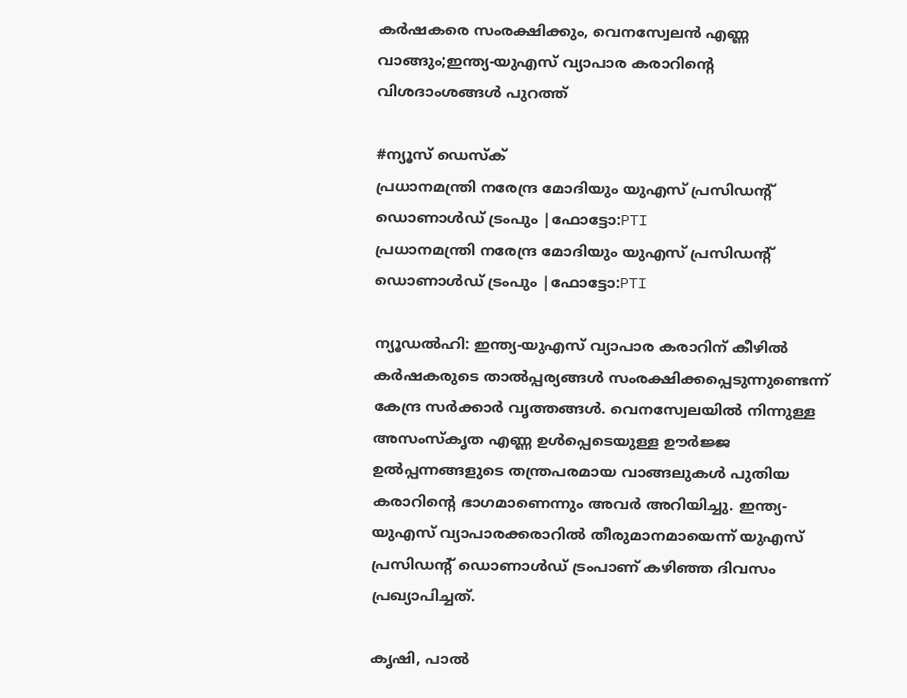കർഷകരെ സംരക്ഷിക്കും, വെനസ്വേലൻ എണ്ണ വാങ്ങും;ഇന്ത്യ-യുഎസ് വ്യാപാര കരാറിന്റെ വിശദാംശങ്ങൾ പുറത്ത്

#ന്യൂസ് ഡെസ്ക്
പ്രധാനമന്ത്രി നരേന്ദ്ര മോദിയും യുഎസ് പ്രസിഡന്റ് ഡൊണാള്‍ഡ് ട്രംപും |ഫോട്ടോ:PTI
പ്രധാനമന്ത്രി നരേന്ദ്ര മോദിയും യുഎസ് പ്രസിഡന്റ് ഡൊണാള്‍ഡ് ട്രംപും |ഫോട്ടോ:PTI

ന്യൂഡൽഹി: ഇന്ത്യ-യുഎസ് വ്യാപാര കരാറിന് കീഴിൽ കർഷകരുടെ താൽപ്പര്യങ്ങൾ സംരക്ഷിക്കപ്പെടുന്നുണ്ടെന്ന് കേന്ദ്ര സർക്കാർ വൃത്തങ്ങൾ. വെനസ്വേലയിൽ നിന്നുള്ള അസംസ്‌കൃത എണ്ണ ഉൾപ്പെടെയുള്ള ഊർജ്ജ ഉൽപ്പന്നങ്ങളുടെ തന്ത്രപരമായ വാങ്ങലുകൾ പുതിയ കരാറിന്റെ ഭാഗമാണെന്നും അവർ അറിയിച്ചു. ഇന്ത്യ-യുഎസ് വ്യാപാരക്കരാറിൽ തീരുമാനമായെന്ന് യുഎസ് പ്രസിഡന്റ് ഡൊണാൾഡ് ട്രംപാണ് കഴിഞ്ഞ ദിവസം പ്രഖ്യാപിച്ചത്.

കൃഷി, പാൽ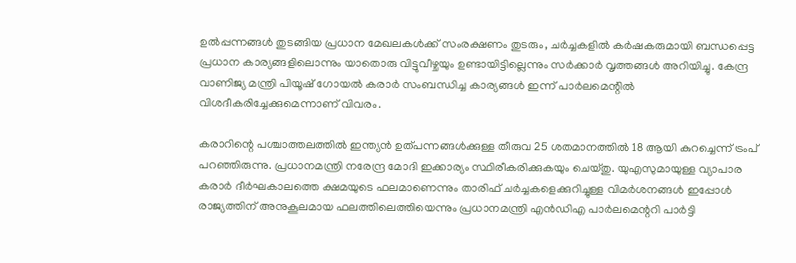ഉൽപ്പന്നങ്ങൾ തുടങ്ങിയ പ്രധാന മേഖലകൾക്ക് സംരക്ഷണം തുടരും, ചർച്ചകളിൽ കർഷകരുമായി ബന്ധപ്പെട്ട പ്രധാന കാര്യങ്ങളിലൊന്നും യാതൊരു വിട്ടുവീഴ്ചയും ഉണ്ടായിട്ടില്ലെന്നും സർക്കാർ വൃത്തങ്ങൾ അറിയിച്ചു. കേന്ദ്ര വാണിജ്യ മന്ത്രി പിയൂഷ് ഗോയൽ കരാർ സംബന്ധിച്ച കാര്യങ്ങൾ ഇന്ന് പാർലമെന്റിൽ വിശദീകരിച്ചേക്കുമെന്നാണ് വിവരം.

കരാറിന്റെ പശ്ചാത്തലത്തിൽ ഇന്ത്യൻ ഉത്പന്നങ്ങൾക്കുള്ള തീരുവ 25 ശതമാനത്തിൽ 18 ആയി കുറച്ചെന്ന് ട്രംപ് പറഞ്ഞിരുന്നു. പ്രധാനമന്ത്രി നരേന്ദ്ര മോദി ഇക്കാര്യം സ്ഥിരീകരിക്കുകയും ചെയ്തു. യുഎസുമായുള്ള വ്യാപാര കരാർ ദീർഘകാലത്തെ ക്ഷമയുടെ ഫലമാണെന്നും താരിഫ് ചർച്ചകളെക്കുറിച്ചുള്ള വിമർശനങ്ങൾ ഇപ്പോൾ രാജ്യത്തിന് അനുകൂലമായ ഫലത്തിലെത്തിയെന്നും പ്രധാനമന്ത്രി എൻഡിഎ പാർലമെന്ററി പാർട്ടി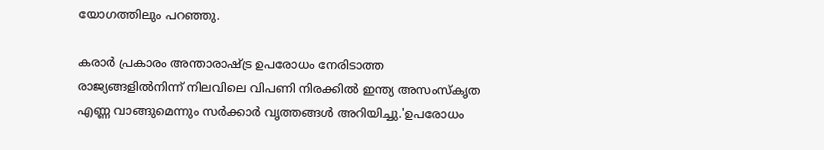യോഗത്തിലും പറഞ്ഞു.

കരാർ പ്രകാരം അന്താരാഷ്ട്ര ഉപരോധം നേരിടാത്ത രാജ്യങ്ങളിൽനിന്ന് നിലവിലെ വിപണി നിരക്കിൽ ഇന്ത്യ അസംസ്‌കൃത എണ്ണ വാങ്ങുമെന്നും സർക്കാർ വൃത്തങ്ങൾ അറിയിച്ചു.'ഉപരോധം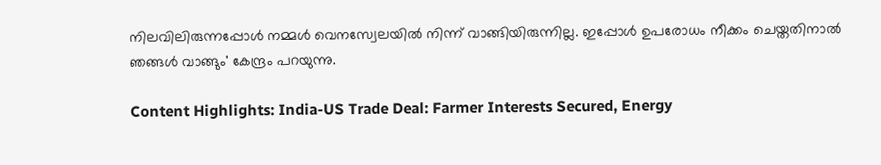നിലവിലിരുന്നപ്പോൾ നമ്മൾ വെനസ്വേലയിൽ നിന്ന് വാങ്ങിയിരുന്നില്ല. ഇപ്പോൾ ഉപരോധം നീക്കം ചെയ്തതിനാൽ ഞങ്ങൾ വാങ്ങും' കേന്ദ്രം പറയുന്നു.

Content Highlights: India-US Trade Deal: Farmer Interests Secured, Energy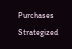Purchases Strategized